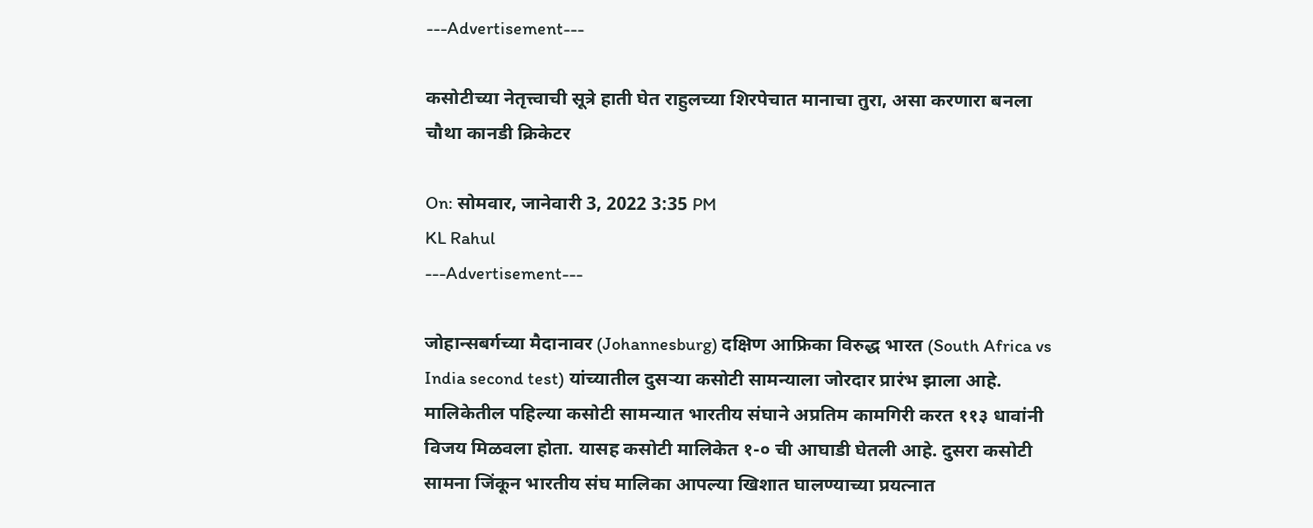---Advertisement---

कसोटीच्या नेतृत्त्वाची सूत्रे हाती घेत राहुलच्या शिरपेचात मानाचा तुरा, असा करणारा बनला चौथा कानडी क्रिकेटर

On: सोमवार, जानेवारी 3, 2022 3:35 PM
KL Rahul
---Advertisement---

जोहान्सबर्गच्या मैदानावर (Johannesburg) दक्षिण आफ्रिका विरुद्ध भारत (South Africa vs India second test) यांच्यातील दुसऱ्या कसोटी सामन्याला जोरदार प्रारंभ झाला आहे. मालिकेतील पहिल्या कसोटी सामन्यात भारतीय संघाने अप्रतिम कामगिरी करत ११३ धावांनी विजय मिळवला होता. यासह कसोटी मालिकेत १-० ची आघाडी घेतली आहे. दुसरा कसोटी सामना जिंकून भारतीय संघ मालिका आपल्या खिशात घालण्याच्या प्रयत्नात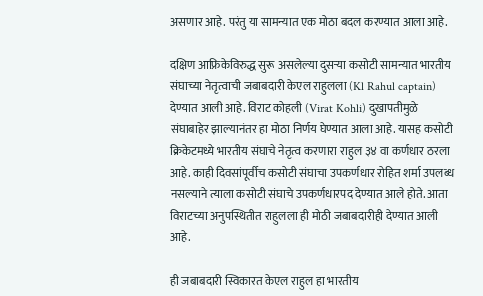असणार आहे. परंतु या सामन्यात एक मोठा बदल करण्यात आला आहे.

दक्षिण आफ्रिकेविरुद्ध सुरू असलेल्या दुसऱ्या कसोटी सामन्यात भारतीय संघाच्या नेतृत्वाची जबाबदारी केएल राहुलला (Kl Rahul captain) देण्यात आली आहे. विराट कोहली (Virat Kohli) दुखापतीमुळे संघाबाहेर झाल्यानंतर हा मोठा निर्णय घेण्यात आला आहे. यासह कसोटी क्रिकेटमध्ये भारतीय संघाचे नेतृत्व करणारा राहुल ३४ वा कर्णधार ठरला आहे. काही दिवसांपूर्वीच कसोटी संघाचा उपकर्णधार रोहित शर्मा उपलब्ध नसल्याने त्याला कसोटी संघाचे उपकर्णधारपद देण्यात आले होते. आता विराटच्या अनुपस्थितीत राहुलला ही मोठी जबाबदारीही देण्यात आली आहे.

ही जबाबदारी स्विकारत केएल राहुल हा भारतीय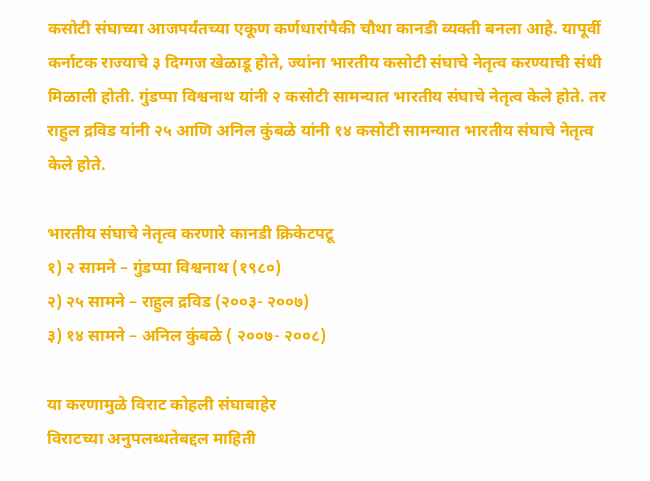कसोटी संघाच्या आजपर्यंतच्या एकूण कर्णधारांपैकी चौथा कानडी व्यक्ती बनला आहे. यापूर्वी कर्नाटक राज्याचे ३ दिग्गज खेळाडू होते, ज्यांना भारतीय कसोटी संघाचे नेतृत्व करण्याची संधी मिळाली होती. गुंडप्पा विश्वनाथ यांनी २ कसोटी सामन्यात भारतीय संघाचे नेतृत्व केले होते. तर राहुल द्रविड यांनी २५ आणि अनिल कुंबळे यांनी १४ कसोटी सामन्यात भारतीय संघाचे नेतृत्व केले होते.

भारतीय संघाचे नेतृत्व करणारे कानडी क्रिकेटपटू
१) २ सामने – गुंडप्पा विश्वनाथ (१९८०)
२) २५ सामने – राहुल द्रविड (२००३- २००७)
३) १४ सामने – अनिल कुंबळे ( २००७- २००८)

या करणामुळे विराट कोहली संघाबाहेर
विराटच्या अनुपलब्धतेबद्दल माहिती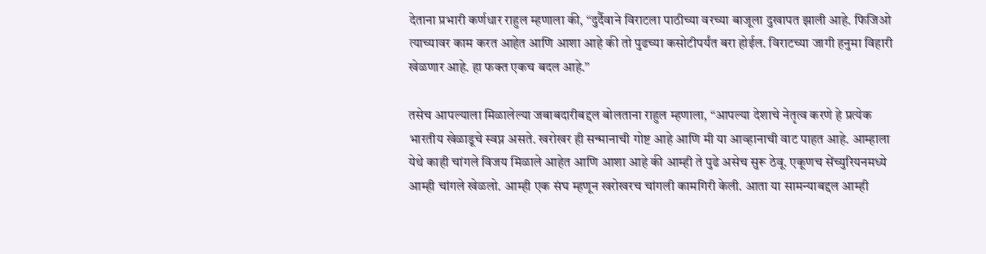देताना प्रभारी कर्णधार राहुल म्हणाला की, “दुर्दैवाने विराटला पाठीच्या वरच्या बाजूला दुखापत झाली आहे. फिजिओ त्याच्यावर काम करत आहेत आणि आशा आहे की तो पुढच्या कसोटीपर्यंत बरा होईल. विराटच्या जागी हनुमा विहारी खेळणार आहे. हा फक्त एकच बदल आहे.”

तसेच आपल्याला मिळालेल्या जबाबदारीबद्दल बोलताना राहुल म्हणाला, “आपल्या देशाचे नेतृत्व करणे हे प्रत्येक भारतीय खेळाडूचे स्वप्न असते. खरोखर ही सन्मानाची गोष्ट आहे आणि मी या आव्हानाची वाट पाहत आहे. आम्हाला येथे काही चांगले विजय मिळाले आहेत आणि आशा आहे की आम्ही ते पुढे असेच सुरू ठेवू. एकूणच सेंच्युरियनमध्ये आम्ही चांगले खेळलो. आम्ही एक संघ म्हणून खरोखरच चांगली कामगिरी केली. आता या सामन्याबद्दल आम्ही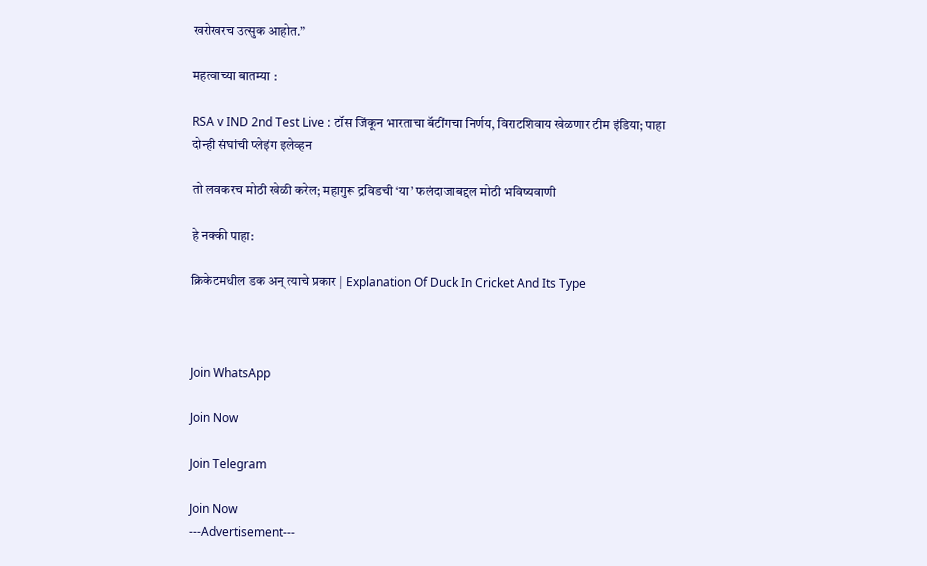खरोखरच उत्सुक आहोत.”

महत्वाच्या बातम्या :

RSA v IND 2nd Test Live : टॉस जिंकून भारताचा बॅटींगचा निर्णय, विराटशिवाय खेळणार टीम इंडिया; पाहा दोन्ही संघांची प्लेइंग इलेव्हन

तो लवकरच मोठी खेळी करेल; महागुरू द्रविडची ‘या’ फलंदाजाबद्दल मोठी भविष्यवाणी

हे नक्की पाहा:

क्रिकेटमधील डक अन् त्याचे प्रकार | Explanation Of Duck In Cricket And Its Type



Join WhatsApp

Join Now

Join Telegram

Join Now
---Advertisement---